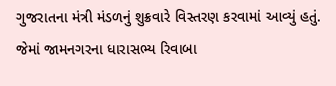ગુજરાતના મંત્રી મંડળનું શુક્રવારે વિસ્તરણ કરવામાં આવ્યું હતું. જેમાં જામનગરના ધારાસભ્ય રિવાબા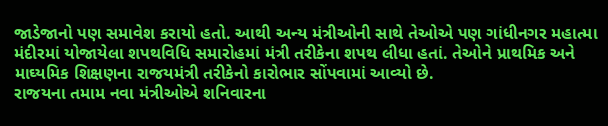જાડેજાનો પણ સમાવેશ કરાયો હતો. આથી અન્ય મંત્રીઓની સાથે તેઓએ પણ ગાંધીનગર મહાત્મા મંદીરમાં યોજાયેલા શપથવિધિ સમારોહમાં મંત્રી તરીકેના શપથ લીધા હતાં. તેઓને પ્રાથમિક અને માઘ્યમિક શિક્ષણના રાજયમંત્રી તરીકેનો કારોભાર સોંપવામાં આવ્યો છે.
રાજયના તમામ નવા મંત્રીઓએ શનિવારના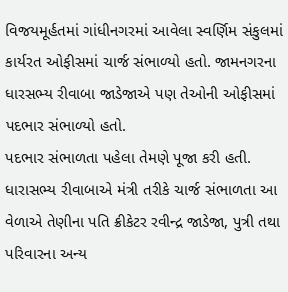વિજયમૂર્હતમાં ગાંધીનગરમાં આવેલા સ્વર્ણિમ સંકુલમાં કાર્યરત ઓફીસમાં ચાર્જ સંભાળ્યો હતો. જામનગરના ધારસભ્ય રીવાબા જાડેજાએ પણ તેઓની ઓફીસમાં પદભાર સંભાળ્યો હતો.
પદભાર સંભાળતા પહેલા તેમણે પૂજા કરી હતી. ધારાસભ્ય રીવાબાએ મંત્રી તરીકે ચાર્જ સંભાળતા આ વેળાએ તેણીના પતિ ક્રીકેટર રવીન્દ્ર જાડેજા, પુત્રી તથા પરિવારના અન્ય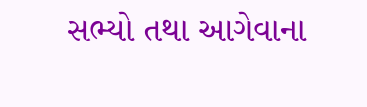સભ્યો તથા આગેવાના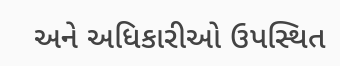અને અધિકારીઓ ઉપસ્થિત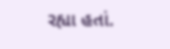રહ્યા હતાં.